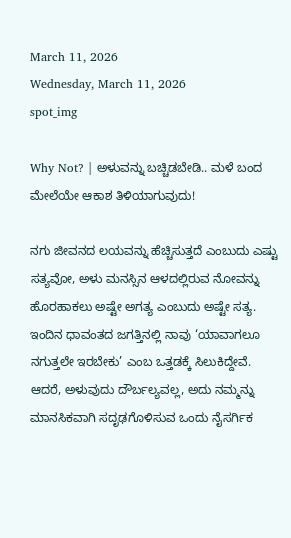March 11, 2026
Wednesday, March 11, 2026
spot_img

Why Not? | ಅಳುವನ್ನು ಬಚ್ಚಿಡಬೇಡಿ.. ಮಳೆ ಬಂದ ಮೇಲೆಯೇ ಆಕಾಶ ತಿಳಿಯಾಗುವುದು!

ನಗು ಜೀವನದ ಲಯವನ್ನು ಹೆಚ್ಚಿಸುತ್ತದೆ ಎಂಬುದು ಎಷ್ಟು ಸತ್ಯವೋ, ಅಳು ಮನಸ್ಸಿನ ಆಳದಲ್ಲಿರುವ ನೋವನ್ನು ಹೊರಹಾಕಲು ಅಷ್ಟೇ ಅಗತ್ಯ ಎಂಬುದು ಅಷ್ಟೇ ಸತ್ಯ. ಇಂದಿನ ಧಾವಂತದ ಜಗತ್ತಿನಲ್ಲಿ ನಾವು ‘ಯಾವಾಗಲೂ ನಗುತ್ತಲೇ ಇರಬೇಕು’ ಎಂಬ ಒತ್ತಡಕ್ಕೆ ಸಿಲುಕಿದ್ದೇವೆ. ಆದರೆ, ಅಳುವುದು ದೌರ್ಬಲ್ಯವಲ್ಲ, ಅದು ನಮ್ಮನ್ನು ಮಾನಸಿಕವಾಗಿ ಸದೃಢಗೊಳಿಸುವ ಒಂದು ನೈಸರ್ಗಿಕ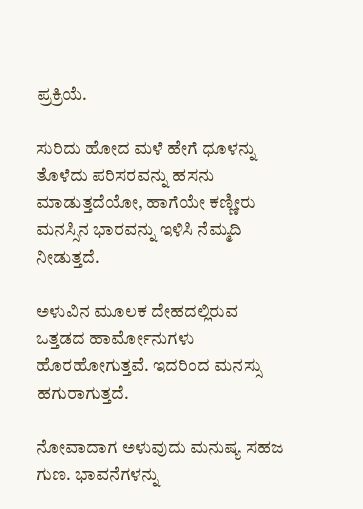ಪ್ರಕ್ರಿಯೆ.

ಸುರಿದು ಹೋದ ಮಳೆ ಹೇಗೆ ಧೂಳನ್ನು ತೊಳೆದು ಪರಿಸರವನ್ನು ಹಸನು ಮಾಡುತ್ತದೆಯೋ, ಹಾಗೆಯೇ ಕಣ್ಣೀರು ಮನಸ್ಸಿನ ಭಾರವನ್ನು ಇಳಿಸಿ ನೆಮ್ಮದಿ ನೀಡುತ್ತದೆ.

ಅಳುವಿನ ಮೂಲಕ ದೇಹದಲ್ಲಿರುವ ಒತ್ತಡದ ಹಾರ್ಮೋನುಗಳು ಹೊರಹೋಗುತ್ತವೆ. ಇದರಿಂದ ಮನಸ್ಸು ಹಗುರಾಗುತ್ತದೆ.

ನೋವಾದಾಗ ಅಳುವುದು ಮನುಷ್ಯ ಸಹಜ ಗುಣ. ಭಾವನೆಗಳನ್ನು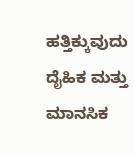ಹತ್ತಿಕ್ಕುವುದು ದೈಹಿಕ ಮತ್ತು ಮಾನಸಿಕ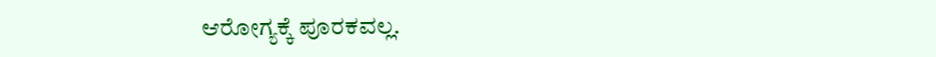ಆರೋಗ್ಯಕ್ಕೆ ಪೂರಕವಲ್ಲ.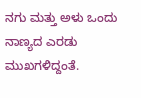ನಗು ಮತ್ತು ಅಳು ಒಂದು ನಾಣ್ಯದ ಎರಡು ಮುಖಗಳಿದ್ದಂತೆ.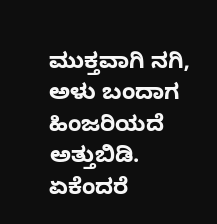ಮುಕ್ತವಾಗಿ ನಗಿ, ಅಳು ಬಂದಾಗ ಹಿಂಜರಿಯದೆ ಅತ್ತುಬಿಡಿ. ಏಕೆಂದರೆ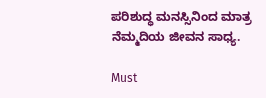ಪರಿಶುದ್ಧ ಮನಸ್ಸಿನಿಂದ ಮಾತ್ರ ನೆಮ್ಮದಿಯ ಜೀವನ ಸಾಧ್ಯ.

Must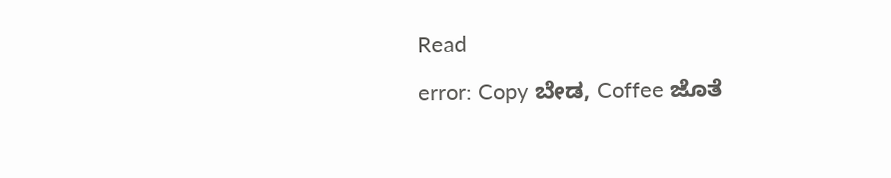Read

error: Copy ಬೇಡ, Coffee ಜೊತೆ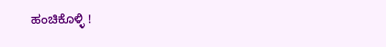ಹಂಚಿಕೊಳ್ಳಿ !